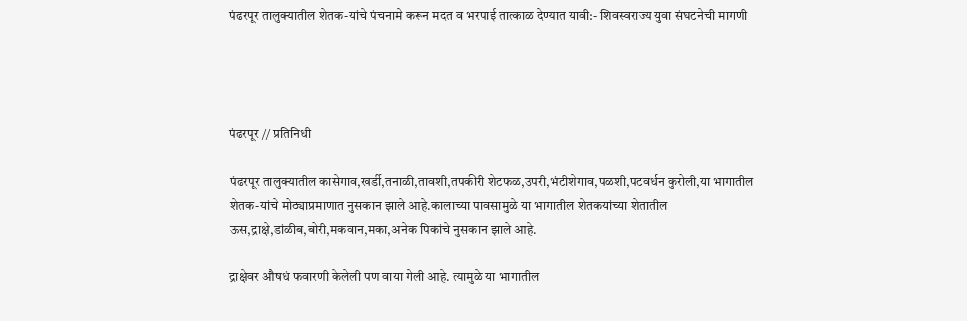पंढरपूर तालुक्यातील शेतक-यांचे पंचनामे करून मदत व भरपाई तात्काळ देण्यात यावी:- शिवस्वराज्य युवा संघटनेची मागणी




पंढरपूर // प्रतिनिधी

पंढरपूर तालुक्यातील कासेगाव,खर्डी,तनाळी,तावशी,तपकीरी शेटफळ,उपरी,भंटीशेगाव,पळशी,पटवर्धन कुरोली,या भागातील शेतक-यांचे मोठ्याप्रमाणात नुसकान झाले आहे.कालाच्या पावसामुळे या भागातील शेतकयांच्या शेतातील ऊस,द्राक्षे,डांळीब,बोरी,मकवान,मका,अनेक पिकांचे नुसकान झाले आहे.

द्राक्षेवर औषधं फवारणी केलेली पण वाया गेली आहे. त्यामुळे या भागातील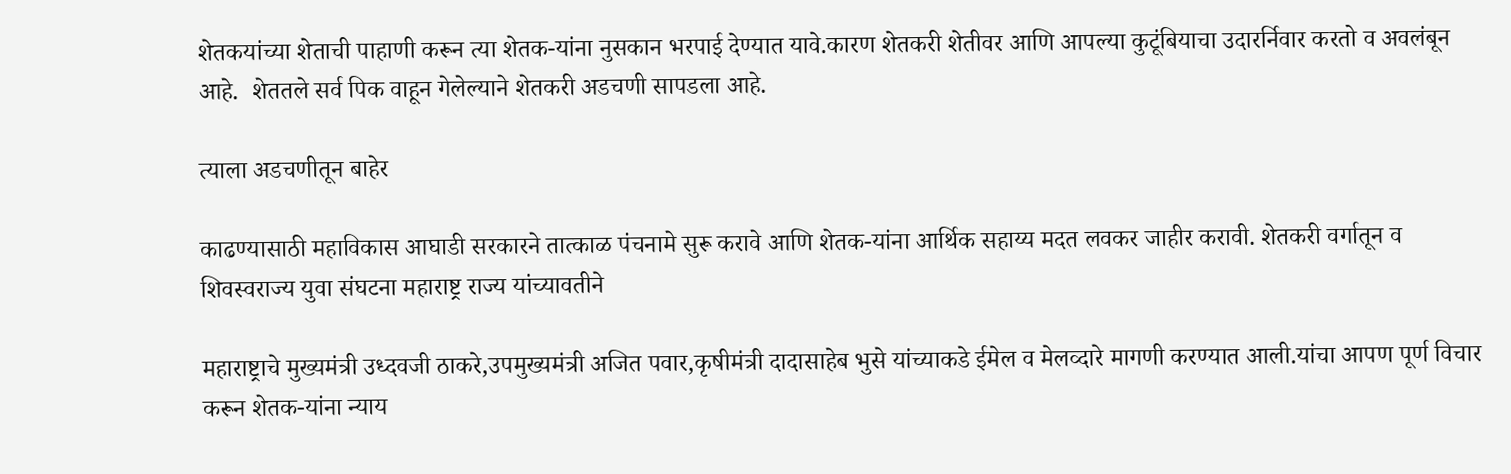शेतकयांच्या शेताची पाहाणी करून त्या शेतक-यांना नुसकान भरपाई देण्यात यावे.कारण शेतकरी शेतीवर आणि आपल्या कुटूंबियाचा उदारर्निवार करतो व अवलंबून आहे.  शेततले सर्व पिक वाहून गेलेल्याने शेतकरी अडचणी सापडला आहे.

त्याला अडचणीतून बाहेर

काढण्यासाठी महाविकास आघाडी सरकारने तात्काळ पंचनामे सुरू करावे आणि शेतक-यांना आर्थिक सहाय्य मदत लवकर जाहीर करावी. शेतकरी वर्गातून व शिवस्वराज्य युवा संघटना महाराष्ट्र राज्य यांच्यावतीने

महाराष्ट्राचे मुख्यमंत्री उध्दवजी ठाकरे,उपमुख्यमंत्री अजित पवार,कृषीमंत्री दादासाहेब भुसे यांच्याकडे ईमेल व मेलव्दारे मागणी करण्यात आली.यांचा आपण पूर्ण विचार करून शेतक-यांना न्याय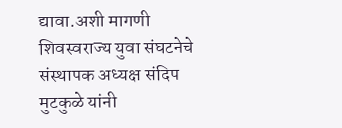द्यावा.अशी मागणी शिवस्वराज्य युवा संघटनेचे संस्थापक अध्यक्ष संदिप मुटकुळे यांनी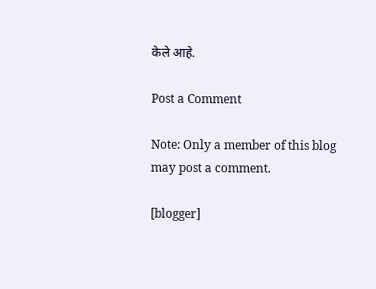केले आहे.

Post a Comment

Note: Only a member of this blog may post a comment.

[blogger]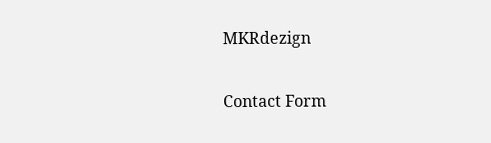MKRdezign

Contact Form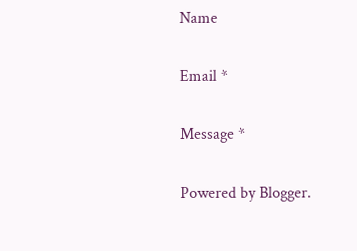Name

Email *

Message *

Powered by Blogger.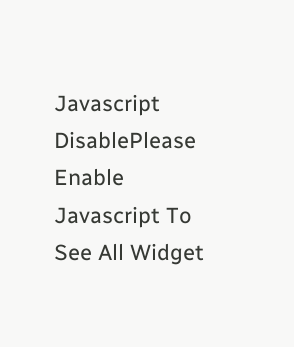Javascript DisablePlease Enable Javascript To See All Widget